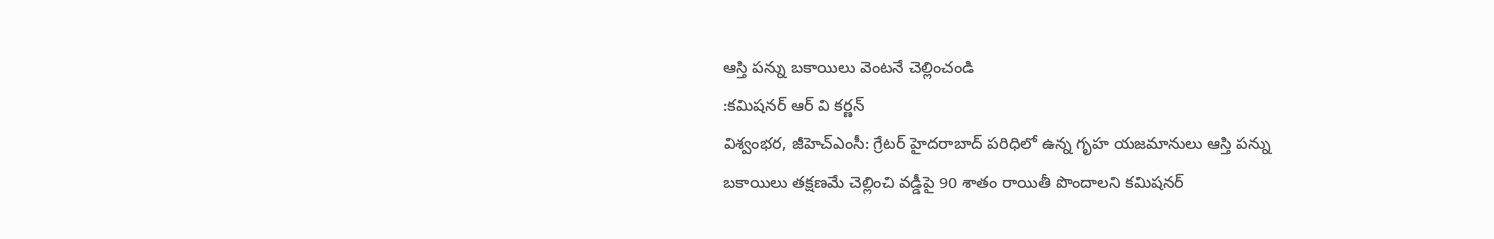ఆస్తి పన్ను బకాయిలు వెంటనే చెల్లించండి
:కమిషనర్ ఆర్ వి కర్ణన్
విశ్వంభర, జీహెచ్ఎంసీ: గ్రేటర్ హైదరాబాద్ పరిధిలో ఉన్న గృహ యజమానులు ఆస్తి పన్ను బకాయిలు తక్షణమే చెల్లించి వడ్డీపై 90 శాతం రాయితీ పొందాలని కమిషనర్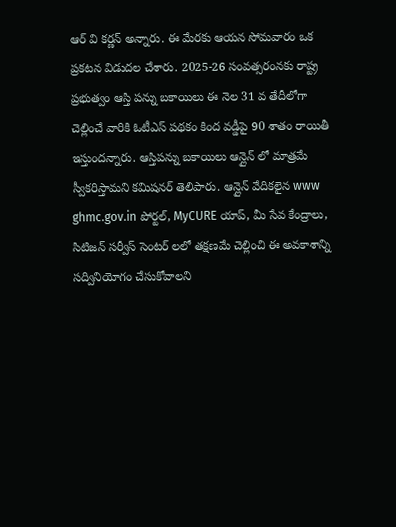ఆర్ వి కర్ణన్ అన్నారు. ఈ మేరకు ఆయన సోమవారం ఒక ప్రకటన విడుదల చేశారు. 2025-26 సంవత్సరంనకు రాష్ట్ర ప్రభుత్వం ఆస్తి పన్ను బకాయిలు ఈ నెల 31 వ తేదీలోగా చెల్లించే వారికి ఓటీఎస్ పథకం కింద వడ్డీపై 90 శాతం రాయితీ ఇస్తుందన్నారు. ఆస్తిపన్ను బకాయిలు ఆన్లైన్ లో మాత్రమే స్వీకరిస్తామని కమిషనర్ తెలిపారు. ఆన్లైన్ వేదికలైన www ghmc.gov.in పోర్టల్, MyCURE యాప్, మీ సేవ కేంద్రాలు, సిటిజన్ సర్వీస్ సెంటర్ లలో తక్షణమే చెల్లించి ఈ అవకాశాన్ని సద్వినియోగం చేసుకోవాలని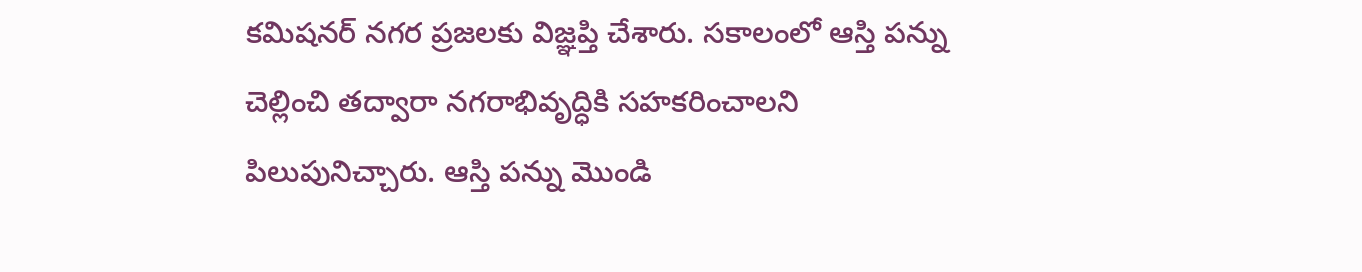కమిషనర్ నగర ప్రజలకు విజ్ఞప్తి చేశారు. సకాలంలో ఆస్తి పన్ను చెల్లించి తద్వారా నగరాభివృద్ధికి సహకరించాలని పిలుపునిచ్చారు. ఆస్తి పన్ను మొండి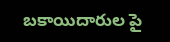బకాయిదారుల పై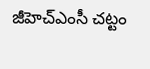జీహెచ్ఎంసీ చట్టం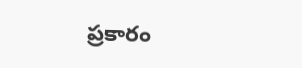ప్రకారం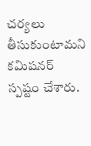చర్యలు తీసుకుంటామని కమిషనర్ స్పష్టం చేశారు.